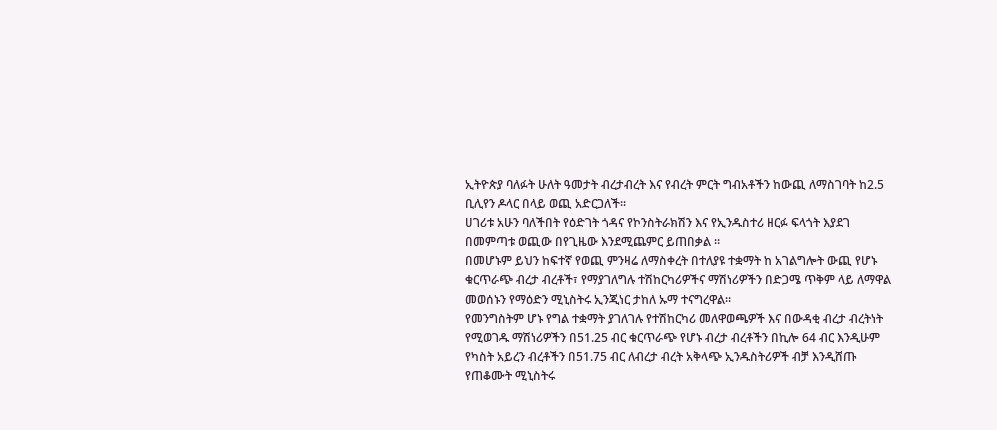ኢትዮጵያ ባለፉት ሁለት ዓመታት ብረታብረት እና የብረት ምርት ግብአቶችን ከውጪ ለማስገባት ከ2.5 ቢሊየን ዶላር በላይ ወጪ አድርጋለች።
ሀገሪቱ አሁን ባለችበት የዕድገት ጎዳና የኮንስትራክሽን እና የኢንዱስተሪ ዘርፉ ፍላጎት እያደገ በመምጣቱ ወጪው በየጊዜው እንደሚጨምር ይጠበቃል ።
በመሆኑም ይህን ከፍተኛ የወጪ ምንዛሬ ለማስቀረት በተለያዩ ተቋማት ከ አገልግሎት ውጪ የሆኑ ቁርጥራጭ ብረታ ብረቶች፣ የማያገለግሉ ተሽከርካሪዎችና ማሽነሪዎችን በድጋሜ ጥቅም ላይ ለማዋል መወሰኑን የማዕድን ሚኒስትሩ ኢንጂነር ታከለ ኡማ ተናግረዋል።
የመንግስትም ሆኑ የግል ተቋማት ያገለገሉ የተሽከርካሪ መለዋወጫዎች እና በውዳቂ ብረታ ብረትነት የሚወገዱ ማሽነሪዎችን በ51.25 ብር ቁርጥራጭ የሆኑ ብረታ ብረቶችን በኪሎ 64 ብር እንዲሁም የካስት አይረን ብረቶችን በ51.75 ብር ለብረታ ብረት አቅላጭ ኢንዱስትሪዎች ብቻ እንዲሸጡ የጠቆሙት ሚኒስትሩ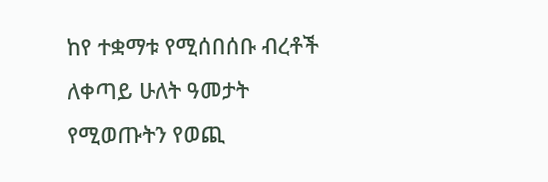ከየ ተቋማቱ የሚሰበሰቡ ብረቶች ለቀጣይ ሁለት ዓመታት የሚወጡትን የወጪ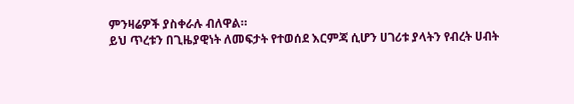ምንዛሬዎች ያስቀራሉ ብለዋል።
ይህ ጥረቱን በጊዜያዊነት ለመፍታት የተወሰደ እርምጃ ሲሆን ሀገሪቱ ያላትን የብረት ሀብት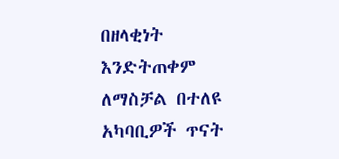በዘላቂነት እንድትጠቀም ለማስቻል በተለዩ አካባቢዎች ጥናት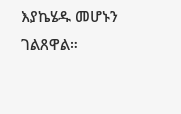እያኬሄዱ መሆኑን ገልጸዋል።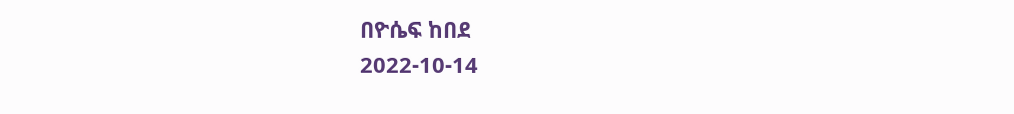በዮሴፍ ከበደ
2022-10-14